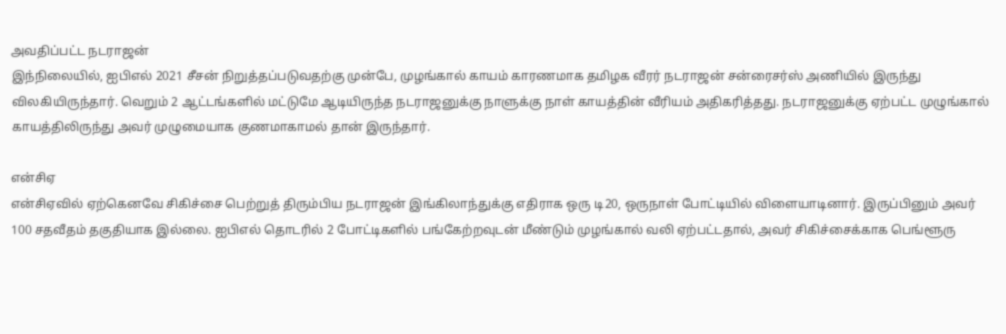அவதிப்பட்ட நடராஜன்
இந்நிலையில், ஐபிஎல் 2021 சீசன் நிறுத்தப்படுவதற்கு முன்பே, முழங்கால் காயம் காரணமாக தமிழக வீரர் நடராஜன் சன்ரைசர்ஸ் அணியில் இருந்து விலகியிருந்தார். வெறும் 2 ஆட்டங்களில் மட்டுமே ஆடியிருந்த நடராஜனுக்கு நாளுக்கு நாள் காயத்தின் வீரியம் அதிகரித்தது. நடராஜனுக்கு ஏற்பட்ட முழுங்கால் காயத்திலிருந்து அவர் முழுமையாக குணமாகாமல் தான் இருந்தார்.

என்சிஏ
என்சிஏவில் ஏற்கெனவே சிகிச்சை பெற்றுத் திரும்பிய நடராஜன் இங்கிலாந்துக்கு எதிராக ஒரு டி20, ஒருநாள் போட்டியில் விளையாடினார். இருப்பினும் அவர் 100 சதவீதம் தகுதியாக இல்லை. ஐபிஎல் தொடரில் 2 போட்டிகளில் பங்கேற்றவுடன் மீண்டும் முழங்கால் வலி ஏற்பட்டதால், அவர் சிகிச்சைக்காக பெங்ளூரு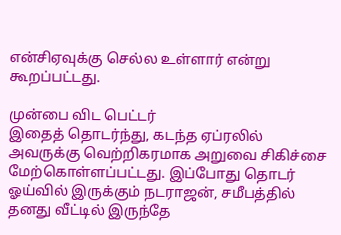என்சிஏவுக்கு செல்ல உள்ளார் என்று கூறப்பட்டது.

முன்பை விட பெட்டர்
இதைத் தொடர்ந்து, கடந்த ஏப்ரலில் அவருக்கு வெற்றிகரமாக அறுவை சிகிச்சை மேற்கொள்ளப்பட்டது. இப்போது தொடர் ஓய்வில் இருக்கும் நடராஜன், சமீபத்தில் தனது வீட்டில் இருந்தே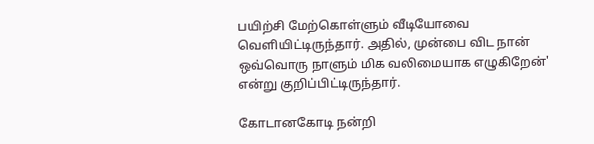பயிற்சி மேற்கொள்ளும் வீடியோவை வெளியிட்டிருந்தார். அதில், முன்பை விட நான் ஒவ்வொரு நாளும் மிக வலிமையாக எழுகிறேன்' என்று குறிப்பிட்டிருந்தார்.

கோடானகோடி நன்றி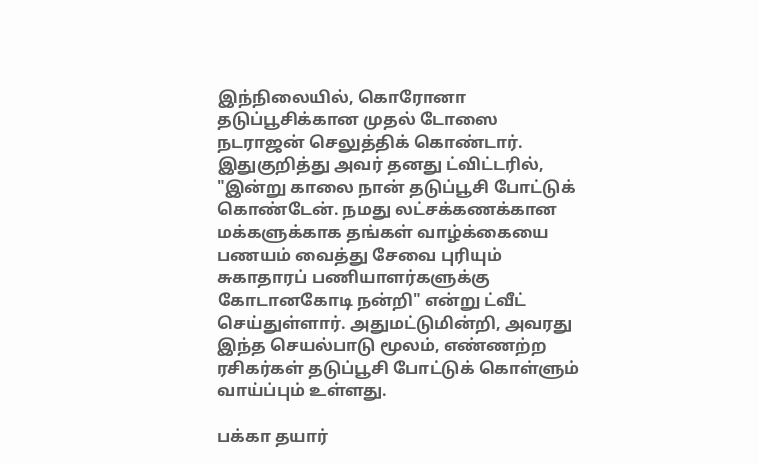இந்நிலையில், கொரோனா தடுப்பூசிக்கான முதல் டோஸை நடராஜன் செலுத்திக் கொண்டார். இதுகுறித்து அவர் தனது ட்விட்டரில், "இன்று காலை நான் தடுப்பூசி போட்டுக் கொண்டேன். நமது லட்சக்கணக்கான மக்களுக்காக தங்கள் வாழ்க்கையை பணயம் வைத்து சேவை புரியும் சுகாதாரப் பணியாளர்களுக்கு கோடானகோடி நன்றி" என்று ட்வீட் செய்துள்ளார். அதுமட்டுமின்றி, அவரது இந்த செயல்பாடு மூலம், எண்ணற்ற ரசிகர்கள் தடுப்பூசி போட்டுக் கொள்ளும் வாய்ப்பும் உள்ளது.

பக்கா தயார்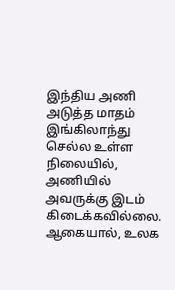இந்திய அணி அடுத்த மாதம் இங்கிலாந்து செல்ல உள்ள நிலையில், அணியில் அவருக்கு இடம் கிடைக்கவில்லை. ஆகையால், உலக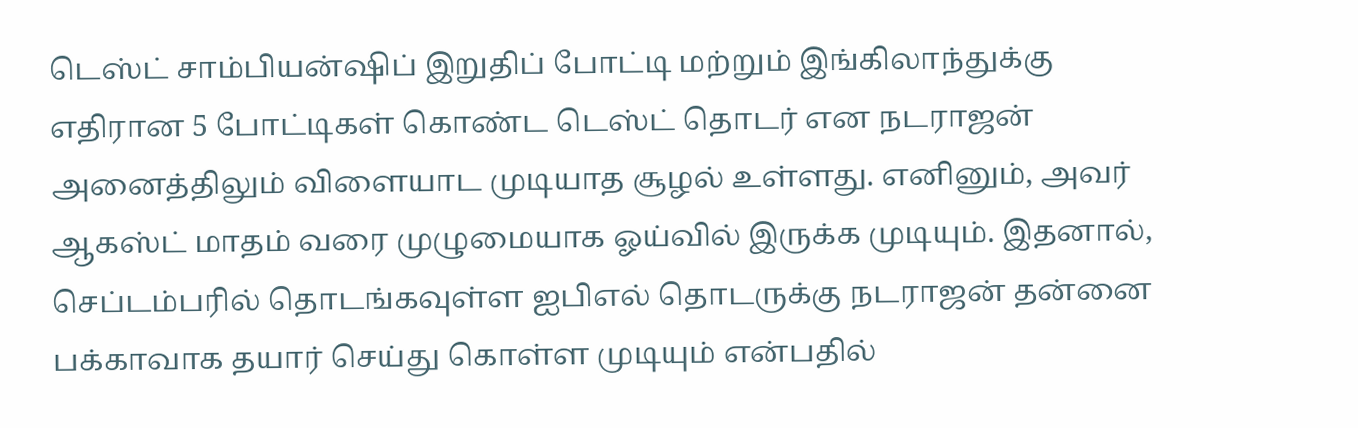டெஸ்ட் சாம்பியன்ஷிப் இறுதிப் போட்டி மற்றும் இங்கிலாந்துக்கு எதிரான 5 போட்டிகள் கொண்ட டெஸ்ட் தொடர் என நடராஜன் அனைத்திலும் விளையாட முடியாத சூழல் உள்ளது. எனினும், அவர் ஆகஸ்ட் மாதம் வரை முழுமையாக ஓய்வில் இருக்க முடியும். இதனால், செப்டம்பரில் தொடங்கவுள்ள ஐபிஎல் தொடருக்கு நடராஜன் தன்னை பக்காவாக தயார் செய்து கொள்ள முடியும் என்பதில்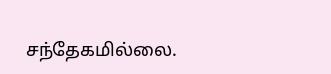சந்தேகமில்லை.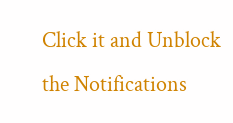Click it and Unblock the Notifications